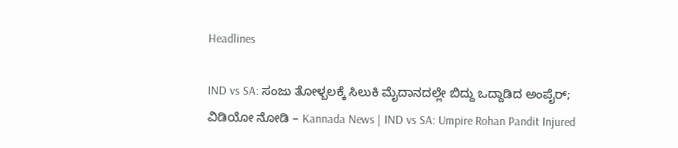Headlines

IND vs SA: ಸಂಜು ತೋಳ್ಬಲಕ್ಕೆ ಸಿಲುಕಿ ಮೈದಾನದಲ್ಲೇ ಬಿದ್ದು ಒದ್ದಾಡಿದ ಅಂಪೈರ್; ವಿಡಿಯೋ ನೋಡಿ – Kannada News | IND vs SA: Umpire Rohan Pandit Injured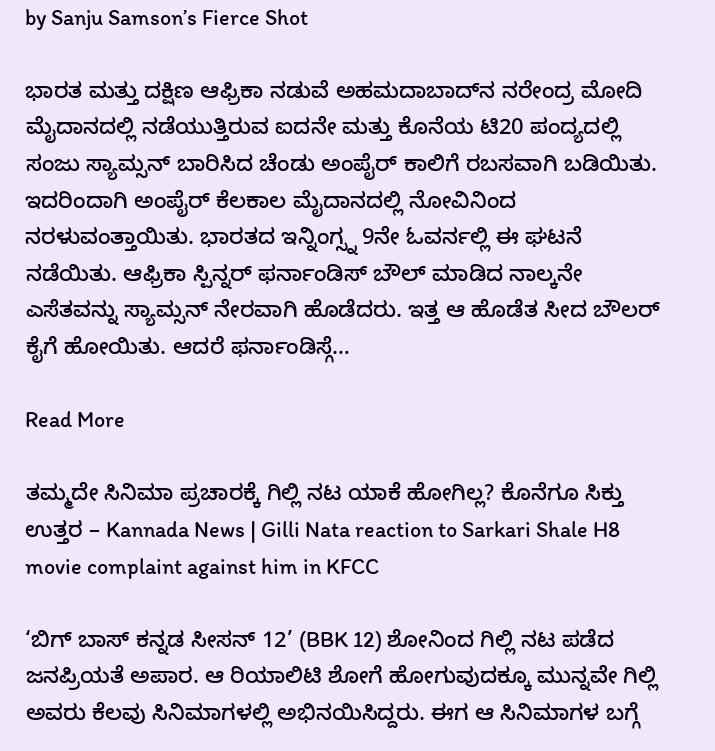by Sanju Samson’s Fierce Shot

ಭಾರತ ಮತ್ತು ದಕ್ಷಿಣ ಆಫ್ರಿಕಾ ನಡುವೆ ಅಹಮದಾಬಾದ್‌ನ ನರೇಂದ್ರ ಮೋದಿ ಮೈದಾನದಲ್ಲಿ ನಡೆಯುತ್ತಿರುವ ಐದನೇ ಮತ್ತು ಕೊನೆಯ ಟಿ20 ಪಂದ್ಯದಲ್ಲಿ ಸಂಜು ಸ್ಯಾಮ್ಸನ್ ಬಾರಿಸಿದ ಚೆಂಡು ಅಂಪೈರ್ ಕಾಲಿಗೆ ರಬಸವಾಗಿ ಬಡಿಯಿತು. ಇದರಿಂದಾಗಿ ಅಂಪೈರ್ ಕೆಲಕಾಲ ಮೈದಾನದಲ್ಲಿ ನೋವಿನಿಂದ ನರಳುವಂತ್ತಾಯಿತು. ಭಾರತದ ಇನ್ನಿಂಗ್ಸ್ನ 9ನೇ ಓವರ್ನಲ್ಲಿ ಈ ಘಟನೆ ನಡೆಯಿತು. ಆಫ್ರಿಕಾ ಸ್ಪಿನ್ನರ್ ಫರ್ನಾಂಡಿಸ್ ಬೌಲ್ ಮಾಡಿದ ನಾಲ್ಕನೇ ಎಸೆತವನ್ನು ಸ್ಯಾಮ್ಸನ್ ನೇರವಾಗಿ ಹೊಡೆದರು. ಇತ್ತ ಆ ಹೊಡೆತ ಸೀದ ಬೌಲರ್ ಕೈಗೆ ಹೋಯಿತು. ಆದರೆ ಫರ್ನಾಂಡಿಸ್ಗೆ…

Read More

ತಮ್ಮದೇ ಸಿನಿಮಾ ಪ್ರಚಾರಕ್ಕೆ ಗಿಲ್ಲಿ ನಟ ಯಾಕೆ ಹೋಗಿಲ್ಲ? ಕೊನೆಗೂ ಸಿಕ್ತು ಉತ್ತರ – Kannada News | Gilli Nata reaction to Sarkari Shale H8 movie complaint against him in KFCC

‘ಬಿಗ್ ಬಾಸ್ ಕನ್ನಡ ಸೀಸನ್ 12’ (BBK 12) ಶೋನಿಂದ ಗಿಲ್ಲಿ ನಟ ಪಡೆದ ಜನಪ್ರಿಯತೆ ಅಪಾರ. ಆ ರಿಯಾಲಿಟಿ ಶೋಗೆ ಹೋಗುವುದಕ್ಕೂ ಮುನ್ನವೇ ಗಿಲ್ಲಿ ಅವರು ಕೆಲವು ಸಿನಿಮಾಗಳಲ್ಲಿ ಅಭಿನಯಿಸಿದ್ದರು. ಈಗ ಆ ಸಿನಿಮಾಗಳ ಬಗ್ಗೆ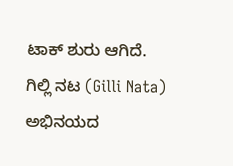ಟಾಕ್ ಶುರು ಆಗಿದೆ. ಗಿಲ್ಲಿ ನಟ (Gilli Nata) ಅಭಿನಯದ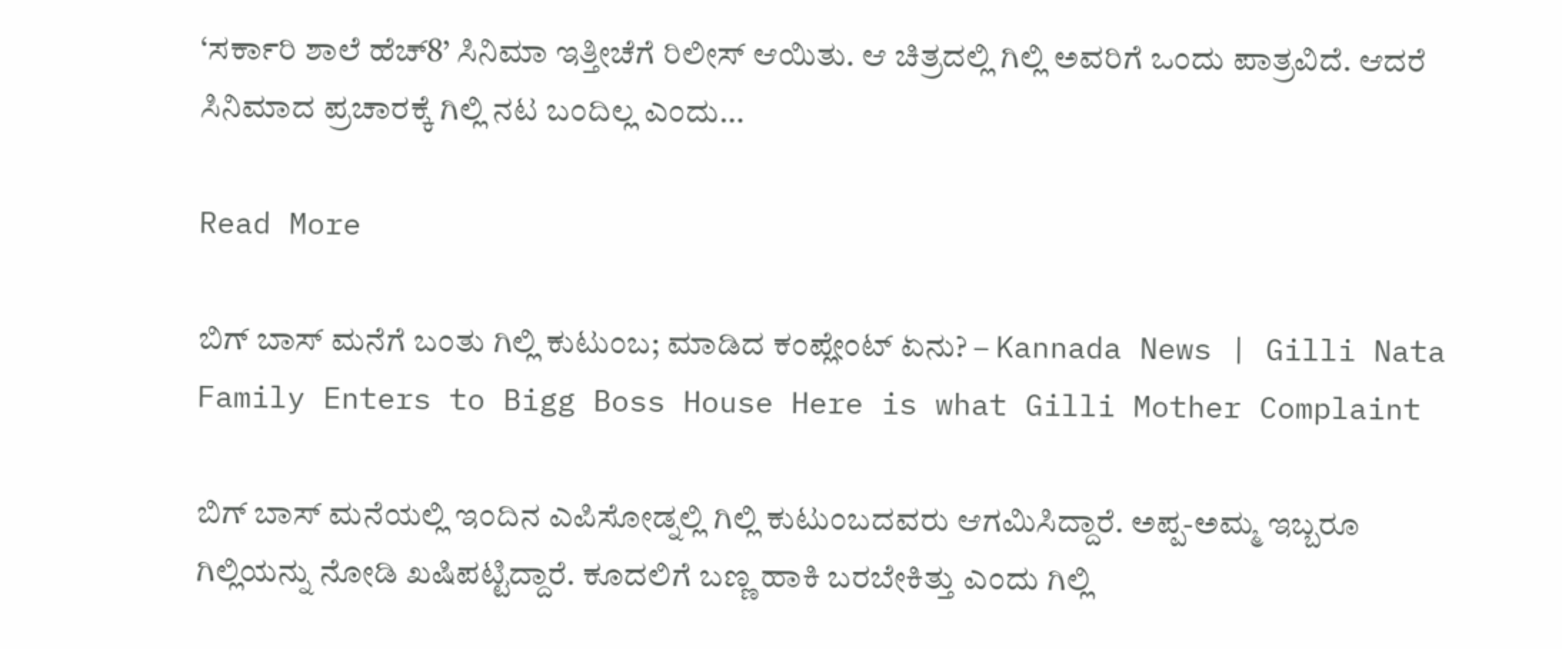‘ಸರ್ಕಾರಿ ಶಾಲೆ ಹೆಚ್8’ ಸಿನಿಮಾ ಇತ್ತೀಚೆಗೆ ರಿಲೀಸ್ ಆಯಿತು. ಆ ಚಿತ್ರದಲ್ಲಿ ಗಿಲ್ಲಿ ಅವರಿಗೆ ಒಂದು ಪಾತ್ರವಿದೆ. ಆದರೆ ಸಿನಿಮಾದ ಪ್ರಚಾರಕ್ಕೆ ಗಿಲ್ಲಿ ನಟ ಬಂದಿಲ್ಲ ಎಂದು…

Read More

ಬಿಗ್ ಬಾಸ್ ಮನೆಗೆ ಬಂತು ಗಿಲ್ಲಿ ಕುಟುಂಬ; ಮಾಡಿದ ಕಂಪ್ಲೇಂಟ್ ಏನು? – Kannada News | Gilli Nata Family Enters to Bigg Boss House Here is what Gilli Mother Complaint

ಬಿಗ್ ಬಾಸ್ ಮನೆಯಲ್ಲಿ ಇಂದಿನ ಎಪಿಸೋಡ್ನಲ್ಲಿ ಗಿಲ್ಲಿ ಕುಟುಂಬದವರು ಆಗಮಿಸಿದ್ದಾರೆ. ಅಪ್ಪ-ಅಮ್ಮ ಇಬ್ಬರೂ ಗಿಲ್ಲಿಯನ್ನು ನೋಡಿ ಖಷಿಪಟ್ಟಿದ್ದಾರೆ. ಕೂದಲಿಗೆ ಬಣ್ಣ ಹಾಕಿ ಬರಬೇಕಿತ್ತು ಎಂದು ಗಿಲ್ಲಿ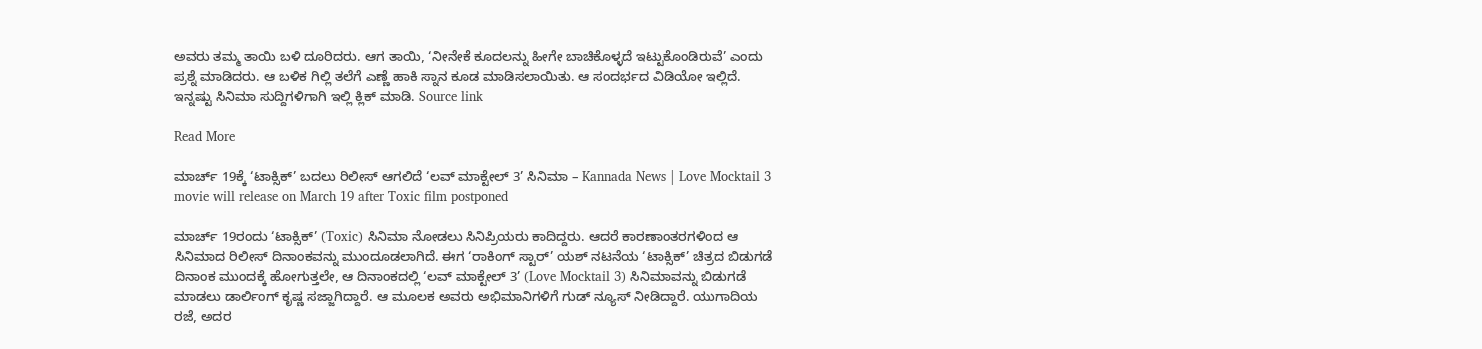ಅವರು ತಮ್ಮ ತಾಯಿ ಬಳಿ ದೂರಿದರು. ಆಗ ತಾಯಿ, ‘ನೀನೇಕೆ ಕೂದಲನ್ನು ಹೀಗೇ ಬಾಚಿಕೊಳ್ಳದೆ ಇಟ್ಟುಕೊಂಡಿರುವೆ’ ಎಂದು ಪ್ರಶ್ನೆ ಮಾಡಿದರು. ಆ ಬಳಿಕ ಗಿಲ್ಲಿ ತಲೆಗೆ ಎಣ್ಣೆ ಹಾಕಿ ಸ್ನಾನ ಕೂಡ ಮಾಡಿಸಲಾಯಿತು. ಆ ಸಂದರ್ಭದ ವಿಡಿಯೋ ಇಲ್ಲಿದೆ. ಇನ್ನಷ್ಟು ಸಿನಿಮಾ ಸುದ್ದಿಗಳಿಗಾಗಿ ಇಲ್ಲಿ ಕ್ಲಿಕ್ ಮಾಡಿ. Source link

Read More

ಮಾರ್ಚ್ 19ಕ್ಕೆ ‘ಟಾಕ್ಸಿಕ್’ ಬದಲು ರಿಲೀಸ್ ಆಗಲಿದೆ ‘ಲವ್ ಮಾಕ್ಟೇಲ್ 3’ ಸಿನಿಮಾ – Kannada News | Love Mocktail 3 movie will release on March 19 after Toxic film postponed

ಮಾರ್ಚ್ 19ರಂದು ‘ಟಾಕ್ಸಿಕ್’ (Toxic) ಸಿನಿಮಾ ನೋಡಲು ಸಿನಿಪ್ರಿಯರು ಕಾದಿದ್ದರು. ಆದರೆ ಕಾರಣಾಂತರಗಳಿಂದ ಆ ಸಿನಿಮಾದ ರಿಲೀಸ್ ದಿನಾಂಕವನ್ನು ಮುಂದೂಡಲಾಗಿದೆ. ಈಗ ‘ರಾಕಿಂಗ್ ಸ್ಟಾರ್’ ಯಶ್ ನಟನೆಯ ‘ಟಾಕ್ಸಿಕ್’ ಚಿತ್ರದ ಬಿಡುಗಡೆ ದಿನಾಂಕ ಮುಂದಕ್ಕೆ ಹೋಗುತ್ತಲೇ, ಆ ದಿನಾಂಕದಲ್ಲಿ ‘ಲವ್ ಮಾಕ್ಟೇಲ್ 3’ (Love Mocktail 3) ಸಿನಿಮಾವನ್ನು ಬಿಡುಗಡೆ ಮಾಡಲು ಡಾರ್ಲಿಂಗ್ ಕೃಷ್ಣ ಸಜ್ಜಾಗಿದ್ದಾರೆ. ಆ ಮೂಲಕ ಅವರು ಅಭಿಮಾನಿಗಳಿಗೆ ಗುಡ್ ನ್ಯೂಸ್ ನೀಡಿದ್ದಾರೆ. ಯುಗಾದಿಯ ರಜೆ, ಅದರ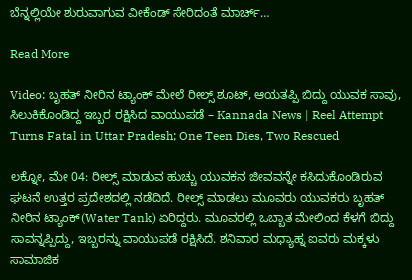ಬೆನ್ನಲ್ಲಿಯೇ ಶುರುವಾಗುವ ವೀಕೆಂಡ್ ಸೇರಿದಂತೆ ಮಾರ್ಚ್…

Read More

Video: ಬೃಹತ್ ನೀರಿನ ಟ್ಯಾಂಕ್ ಮೇಲೆ ರೀಲ್ಸ್ ಶೂಟ್, ಆಯತಪ್ಪಿ ಬಿದ್ದು ಯುವಕ ಸಾವು, ಸಿಲುಕಿಕೊಂಡಿದ್ದ ಇಬ್ಬರ ರಕ್ಷಿಸಿದ ವಾಯುಪಡೆ – Kannada News | Reel Attempt Turns Fatal in Uttar Pradesh; One Teen Dies, Two Rescued

ಲಕ್ನೋ, ಮೇ 04: ರೀಲ್ಸ್ ಮಾಡುವ ಹುಚ್ಚು ಯುವಕನ ಜೀವವನ್ನೇ ಕಸಿದುಕೊಂಡಿರುವ ಘಟನೆ ಉತ್ತರ ಪ್ರದೇಶದಲ್ಲಿ ನಡೆದಿದೆ. ರೀಲ್ಸ್ ಮಾಡಲು ಮೂವರು ಯುವಕರು ಬೃಹತ್ ನೀರಿನ ಟ್ಯಾಂಕ್(Water Tank) ಏರಿದ್ದರು. ಮೂವರಲ್ಲಿ ಒಬ್ಬಾತ ಮೇಲಿಂದ ಕೆಳಗೆ ಬಿದ್ದು ಸಾವನ್ನಪ್ಪಿದ್ದು, ಇಬ್ಬರನ್ನು ವಾಯುಪಡೆ ರಕ್ಷಿಸಿದೆ. ಶನಿವಾರ ಮಧ್ಯಾಹ್ನ ಐವರು ಮಕ್ಕಳು ಸಾಮಾಜಿಕ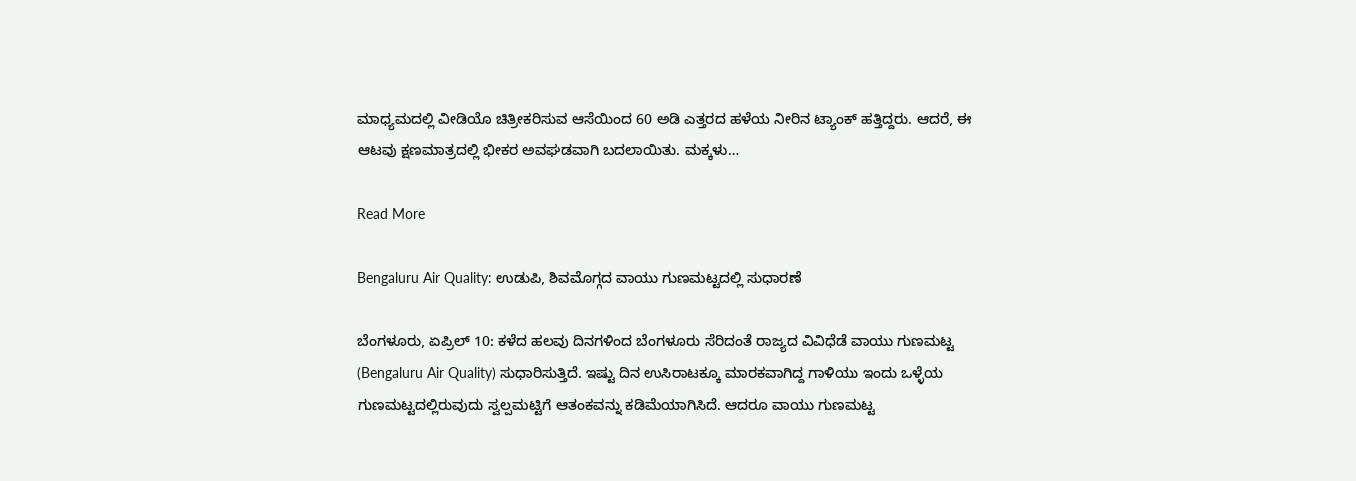ಮಾಧ್ಯಮದಲ್ಲಿ ವೀಡಿಯೊ ಚಿತ್ರೀಕರಿಸುವ ಆಸೆಯಿಂದ 60 ಅಡಿ ಎತ್ತರದ ಹಳೆಯ ನೀರಿನ ಟ್ಯಾಂಕ್ ಹತ್ತಿದ್ದರು. ಆದರೆ, ಈ ಆಟವು ಕ್ಷಣಮಾತ್ರದಲ್ಲಿ ಭೀಕರ ಅವಘಡವಾಗಿ ಬದಲಾಯಿತು. ಮಕ್ಕಳು…

Read More

Bengaluru Air Quality: ಉಡುಪಿ, ಶಿವಮೊಗ್ಗದ ವಾಯು ಗುಣಮಟ್ಟದಲ್ಲಿ ಸುಧಾರಣೆ

ಬೆಂಗಳೂರು, ಏಪ್ರಿಲ್ 10: ಕಳೆದ ಹಲವು ದಿನಗಳಿಂದ ಬೆಂಗಳೂರು ಸೆರಿದಂತೆ ರಾಜ್ಯದ ವಿವಿಧೆಡೆ ವಾಯು ಗುಣಮಟ್ಟ (Bengaluru Air Quality) ಸುಧಾರಿಸುತ್ತಿದೆ. ಇಷ್ಟು ದಿನ ಉಸಿರಾಟಕ್ಕೂ ಮಾರಕವಾಗಿದ್ದ ಗಾಳಿಯು ಇಂದು ಒಳ್ಳೆಯ ಗುಣಮಟ್ಟದಲ್ಲಿರುವುದು ಸ್ವಲ್ಪಮಟ್ಟಿಗೆ ಆತಂಕವನ್ನು ಕಡಿಮೆಯಾಗಿಸಿದೆ. ಆದರೂ ವಾಯು ಗುಣಮಟ್ಟ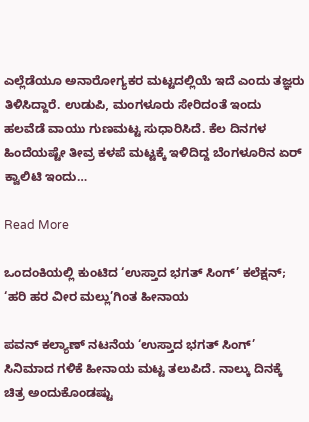ಎಲ್ಲೆಡೆಯೂ ಅನಾರೋಗ್ಯಕರ ಮಟ್ಟದಲ್ಲಿಯೆ ಇದೆ ಎಂದು ತಜ್ಞರು ತಿಳಿಸಿದ್ದಾರೆ. ಉಡುಪಿ, ಮಂಗಳೂರು ಸೇರಿದಂತೆ ಇಂದು ಹಲವೆಡೆ ವಾಯು ಗುಣಮಟ್ಟ ಸುಧಾರಿಸಿದೆ. ಕೆಲ ದಿನಗಳ ಹಿಂದೆಯಷ್ಟೇ ತೀವ್ರ ಕಳಪೆ ಮಟ್ಟಕ್ಕೆ ಇಳಿದಿದ್ದ ಬೆಂಗಳೂರಿನ ಏರ್ ಕ್ವಾಲಿಟಿ ಇಂದು…

Read More

ಒಂದಂಕಿಯಲ್ಲಿ ಕುಂಟಿದ ‘ಉಸ್ತಾದ ಭಗತ್ ಸಿಂಗ್’ ಕಲೆಕ್ಷನ್; ‘ಹರಿ ಹರ ವೀರ ಮಲ್ಲು’ಗಿಂತ ಹೀನಾಯ

ಪವನ್ ಕಲ್ಯಾಣ್ ನಟನೆಯ ‘ಉಸ್ತಾದ ಭಗತ್ ಸಿಂಗ್’ ಸಿನಿಮಾದ ಗಳಿಕೆ ಹೀನಾಯ ಮಟ್ಟ ತಲುಪಿದೆ. ನಾಲ್ಕು ದಿನಕ್ಕೆ ಚಿತ್ರ ಅಂದುಕೊಂಡಷ್ಟು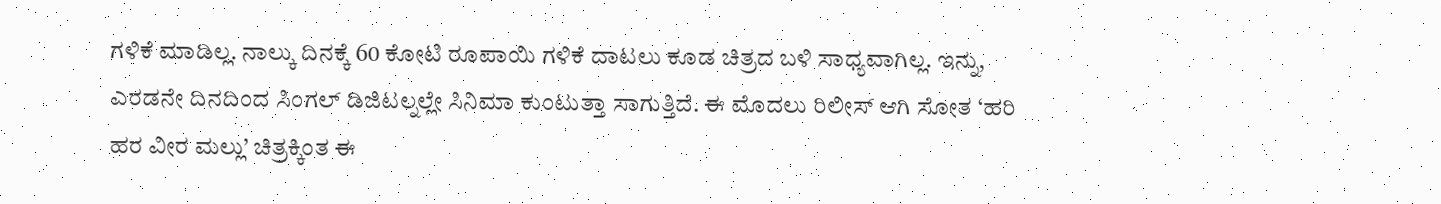ಗಳಿಕೆ ಮಾಡಿಲ್ಲ. ನಾಲ್ಕು ದಿನಕ್ಕೆ 60 ಕೋಟಿ ರೂಪಾಯಿ ಗಳಿಕೆ ದಾಟಲು ಕೂಡ ಚಿತ್ರದ ಬಳಿ ಸಾಧ್ಯವಾಗಿಲ್ಲ. ಇನ್ನು, ಎರಡನೇ ದಿನದಿಂದ ಸಿಂಗಲ್ ಡಿಜಿಟಲ್ನಲ್ಲೇ ಸಿನಿಮಾ ಕುಂಟುತ್ತಾ ಸಾಗುತ್ತಿದೆ. ಈ ಮೊದಲು ರಿಲೀಸ್ ಆಗಿ ಸೋತ ‘ಹರಿ ಹರ ವೀರ ಮಲ್ಲು’ ಚಿತ್ರಕ್ಕಿಂತ ಈ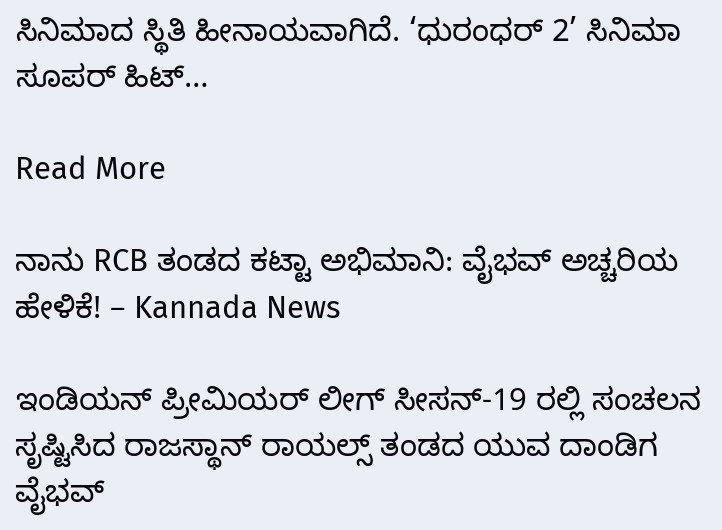ಸಿನಿಮಾದ ಸ್ಥಿತಿ ಹೀನಾಯವಾಗಿದೆ. ‘ಧುರಂಧರ್ 2’ ಸಿನಿಮಾ ಸೂಪರ್ ಹಿಟ್…

Read More

ನಾನು RCB ತಂಡದ ಕಟ್ಟಾ ಅಭಿಮಾನಿ: ವೈಭವ್ ಅಚ್ಚರಿಯ ಹೇಳಿಕೆ! – Kannada News

ಇಂಡಿಯನ್ ಪ್ರೀಮಿಯರ್ ಲೀಗ್ ಸೀಸನ್-19 ರಲ್ಲಿ ಸಂಚಲನ ಸೃಷ್ಟಿಸಿದ ರಾಜಸ್ಥಾನ್ ರಾಯಲ್ಸ್ ತಂಡದ ಯುವ ದಾಂಡಿಗ ವೈಭವ್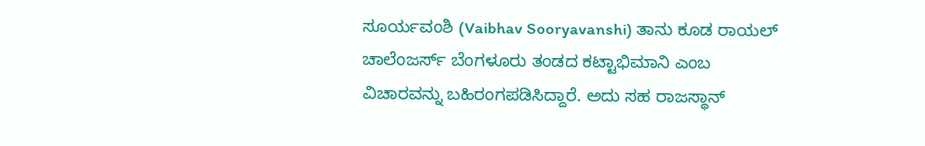ಸೂರ್ಯವಂಶಿ (Vaibhav Sooryavanshi) ತಾನು ಕೂಡ ರಾಯಲ್ ಚಾಲೆಂಜರ್ಸ್ ಬೆಂಗಳೂರು ತಂಡದ ಕಟ್ಟಾಭಿಮಾನಿ ಎಂಬ ವಿಚಾರವನ್ನು ಬಹಿರಂಗಪಡಿಸಿದ್ದಾರೆ. ಅದು ಸಹ ರಾಜಸ್ಥಾನ್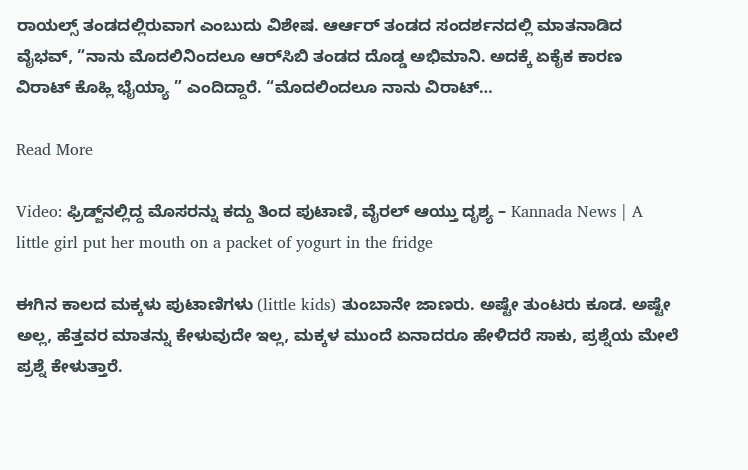ರಾಯಲ್ಸ್ ತಂಡದಲ್ಲಿರುವಾಗ ಎಂಬುದು ವಿಶೇಷ. ಆರ್ಆರ್ ತಂಡದ ಸಂದರ್ಶನದಲ್ಲಿ ಮಾತನಾಡಿದ ವೈಭವ್, “ನಾನು ಮೊದಲಿನಿಂದಲೂ ಆರ್‌ಸಿಬಿ ತಂಡದ ದೊಡ್ಡ ಅಭಿಮಾನಿ. ಅದಕ್ಕೆ ಏಕೈಕ ಕಾರಣ ವಿರಾಟ್ ಕೊಹ್ಲಿ ಭೈಯ್ಯಾ ” ಎಂದಿದ್ದಾರೆ. “ಮೊದಲಿಂದಲೂ ನಾನು ವಿರಾಟ್…

Read More

Video: ಫ್ರಿಡ್ಜ್‌ನಲ್ಲಿದ್ದ ಮೊಸರನ್ನು ಕದ್ದು ತಿಂದ ಪುಟಾಣಿ, ವೈರಲ್‌ ಆಯ್ತು ದೃಶ್ಯ – Kannada News | A little girl put her mouth on a packet of yogurt in the fridge

ಈಗಿನ ಕಾಲದ ಮಕ್ಕಳು ಪುಟಾಣಿಗಳು (little kids) ತುಂಬಾನೇ ಜಾಣರು. ಅಷ್ಟೇ ತುಂಟರು ಕೂಡ. ಅಷ್ಟೇ ಅಲ್ಲ, ಹೆತ್ತವರ ಮಾತನ್ನು ಕೇಳುವುದೇ ಇಲ್ಲ, ಮಕ್ಕಳ ಮುಂದೆ ಏನಾದರೂ ಹೇಳಿದರೆ ಸಾಕು, ಪ್ರಶ್ನೆಯ ಮೇಲೆ ಪ್ರಶ್ನೆ ಕೇಳುತ್ತಾರೆ.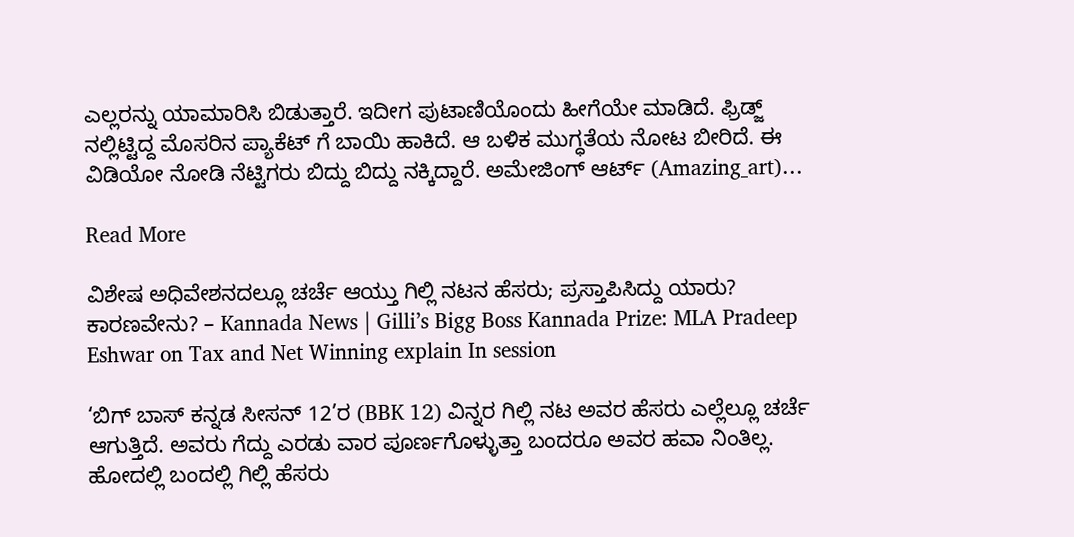ಎಲ್ಲರನ್ನು ಯಾಮಾರಿಸಿ ಬಿಡುತ್ತಾರೆ. ಇದೀಗ ಪುಟಾಣಿಯೊಂದು ಹೀಗೆಯೇ ಮಾಡಿದೆ. ಫ್ರಿಡ್ಜ್ ನಲ್ಲಿಟ್ಟಿದ್ದ ಮೊಸರಿನ ಪ್ಯಾಕೆಟ್ ಗೆ ಬಾಯಿ ಹಾಕಿದೆ. ಆ ಬಳಿಕ ಮುಗ್ಧತೆಯ ನೋಟ ಬೀರಿದೆ. ಈ ವಿಡಿಯೋ ನೋಡಿ ನೆಟ್ಟಿಗರು ಬಿದ್ದು ಬಿದ್ದು ನಕ್ಕಿದ್ದಾರೆ. ಅಮೇಜಿಂಗ್ ಆರ್ಟ್ (Amazing_art)…

Read More

ವಿಶೇಷ ಅಧಿವೇಶನದಲ್ಲೂ ಚರ್ಚೆ ಆಯ್ತು ಗಿಲ್ಲಿ ನಟನ ಹೆಸರು; ಪ್ರಸ್ತಾಪಿಸಿದ್ದು ಯಾರು? ಕಾರಣವೇನು? – Kannada News | Gilli’s Bigg Boss Kannada Prize: MLA Pradeep Eshwar on Tax and Net Winning explain In session

‘ಬಿಗ್ ಬಾಸ್ ಕನ್ನಡ ಸೀಸನ್ 12’ರ (BBK 12) ವಿನ್ನರ ಗಿಲ್ಲಿ ನಟ ಅವರ ಹೆಸರು ಎಲ್ಲೆಲ್ಲೂ ಚರ್ಚೆ ಆಗುತ್ತಿದೆ. ಅವರು ಗೆದ್ದು ಎರಡು ವಾರ ಪೂರ್ಣಗೊಳ್ಳುತ್ತಾ ಬಂದರೂ ಅವರ ಹವಾ ನಿಂತಿಲ್ಲ. ಹೋದಲ್ಲಿ ಬಂದಲ್ಲಿ ಗಿಲ್ಲಿ ಹೆಸರು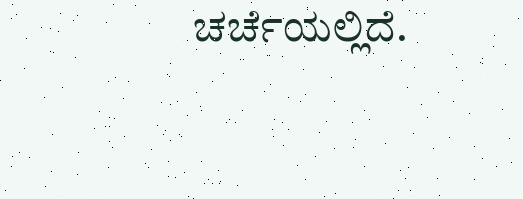ಚರ್ಚೆಯಲ್ಲಿದೆ.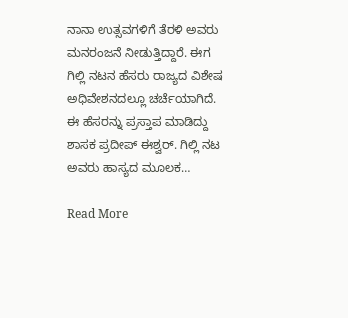ನಾನಾ ಉತ್ಸವಗಳಿಗೆ ತೆರಳಿ ಅವರು ಮನರಂಜನೆ ನೀಡುತ್ತಿದ್ದಾರೆ. ಈಗ ಗಿಲ್ಲಿ ನಟನ ಹೆಸರು ರಾಜ್ಯದ ವಿಶೇಷ ಅಧಿವೇಶನದಲ್ಲೂ ಚರ್ಚೆಯಾಗಿದೆ. ಈ ಹೆಸರನ್ನು ಪ್ರಸ್ತಾಪ ಮಾಡಿದ್ದು ಶಾಸಕ ಪ್ರದೀಪ್ ಈಶ್ವರ್. ಗಿಲ್ಲಿ ನಟ ಅವರು ಹಾಸ್ಯದ ಮೂಲಕ…

Read More